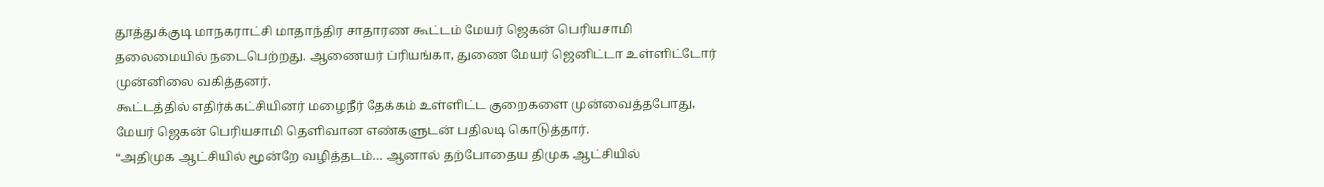தூத்துக்குடி மாநகராட்சி மாதாந்திர சாதாரண கூட்டம் மேயர் ஜெகன் பெரியசாமி தலைமையில் நடைபெற்றது. ஆணையர் ப்ரியங்கா, துணை மேயர் ஜெனிட்டா உள்ளிட்டோர் முன்னிலை வகித்தனர்.
கூட்டத்தில் எதிர்க்கட்சியினர் மழைநீர் தேக்கம் உள்ளிட்ட குறைகளை முன்வைத்தபோது, மேயர் ஜெகன் பெரியசாமி தெளிவான எண்களுடன் பதிலடி கொடுத்தார்.
“அதிமுக ஆட்சியில் மூன்றே வழித்தடம்… ஆனால் தற்போதைய திமுக ஆட்சியில்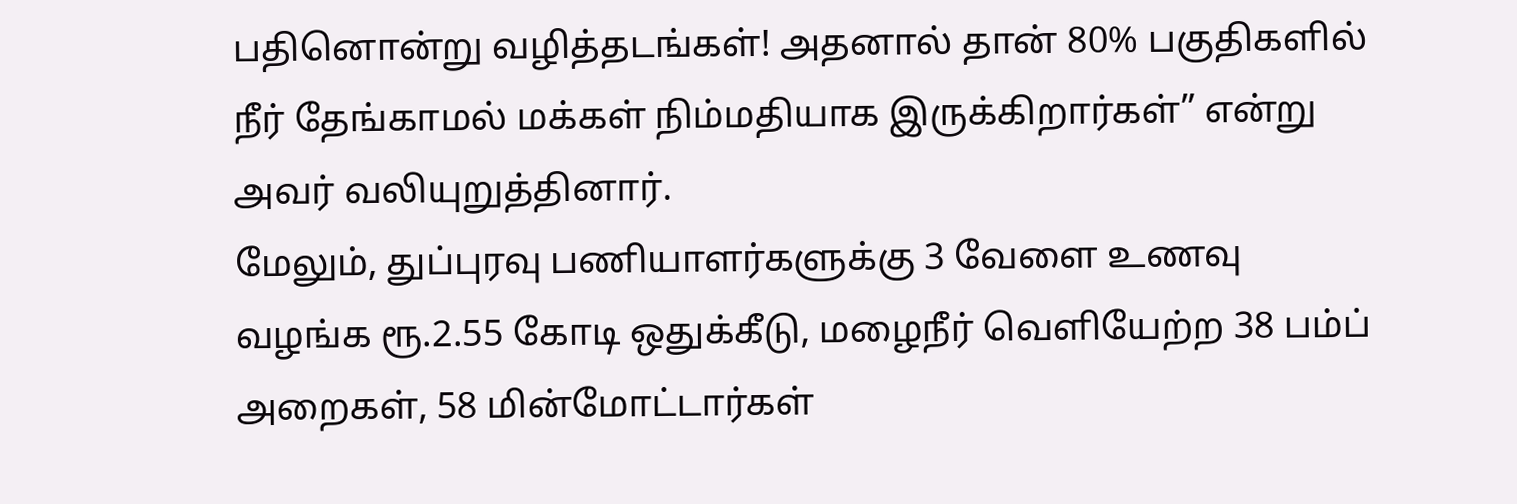பதினொன்று வழித்தடங்கள்! அதனால் தான் 80% பகுதிகளில் நீர் தேங்காமல் மக்கள் நிம்மதியாக இருக்கிறார்கள்” என்று அவர் வலியுறுத்தினார்.
மேலும், துப்புரவு பணியாளர்களுக்கு 3 வேளை உணவு வழங்க ரூ.2.55 கோடி ஒதுக்கீடு, மழைநீர் வெளியேற்ற 38 பம்ப் அறைகள், 58 மின்மோட்டார்கள்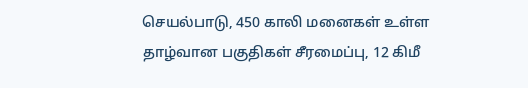செயல்பாடு, 450 காலி மனைகள் உள்ள தாழ்வான பகுதிகள் சீரமைப்பு, 12 கிமீ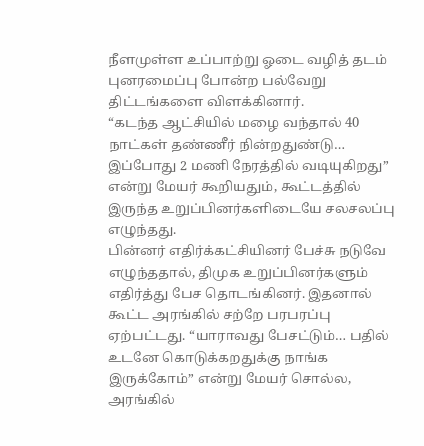நீளமுள்ள உப்பாற்று ஓடை வழித் தடம் புனரமைப்பு போன்ற பல்வேறு திட்டங்களை விளக்கினார்.
“கடந்த ஆட்சியில் மழை வந்தால் 40 நாட்கள் தண்ணீர் நின்றதுண்டு… இப்போது 2 மணி நேரத்தில் வடியுகிறது” என்று மேயர் கூறியதும், கூட்டத்தில் இருந்த உறுப்பினர்களிடையே சலசலப்பு எழுந்தது.
பின்னர் எதிர்க்கட்சியினர் பேச்சு நடுவே எழுந்ததால், திமுக உறுப்பினர்களும் எதிர்த்து பேச தொடங்கினர். இதனால் கூட்ட அரங்கில் சற்றே பரபரப்பு ஏற்பட்டது. “யாராவது பேசட்டும்… பதில் உடனே கொடுக்கறதுக்கு நாங்க இருக்கோம்” என்று மேயர் சொல்ல, அரங்கில்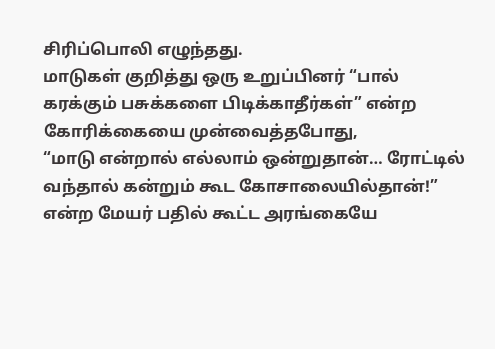சிரிப்பொலி எழுந்தது.
மாடுகள் குறித்து ஒரு உறுப்பினர் “பால் கரக்கும் பசுக்களை பிடிக்காதீர்கள்” என்ற கோரிக்கையை முன்வைத்தபோது,
“மாடு என்றால் எல்லாம் ஒன்றுதான்… ரோட்டில் வந்தால் கன்றும் கூட கோசாலையில்தான்!” என்ற மேயர் பதில் கூட்ட அரங்கையே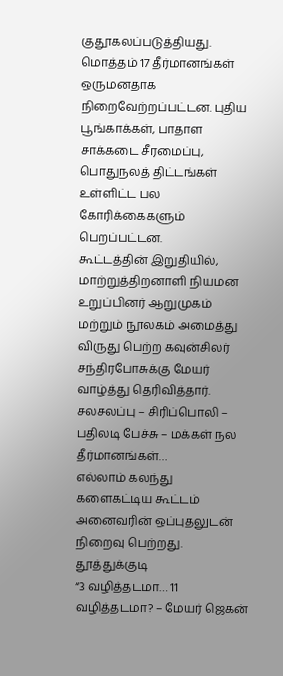குதூகலப்படுத்தியது.
மொத்தம் 17 தீர்மானங்கள் ஒருமனதாக நிறைவேற்றப்பட்டன. புதிய பூங்காக்கள், பாதாள சாக்கடை சீரமைப்பு, பொதுநலத் திட்டங்கள் உள்ளிட்ட பல கோரிக்கைகளும் பெறப்பட்டன.
கூட்டத்தின் இறுதியில், மாற்றுத்திறனாளி நியமன உறுப்பினர் ஆறுமுகம் மற்றும் நூலகம் அமைத்து விருது பெற்ற கவுன்சிலர் சந்திரபோசுக்கு மேயர் வாழ்த்து தெரிவித்தார்.
சலசலப்பு – சிரிப்பொலி – பதிலடி பேச்சு – மக்கள் நல தீர்மானங்கள்…
எல்லாம் கலந்து களைகட்டிய கூட்டம் அனைவரின் ஒப்புதலுடன் நிறைவு பெற்றது.
தூத்துக்குடி
“3 வழித்தடமா… 11 வழித்தடமா? – மேயர் ஜெகன்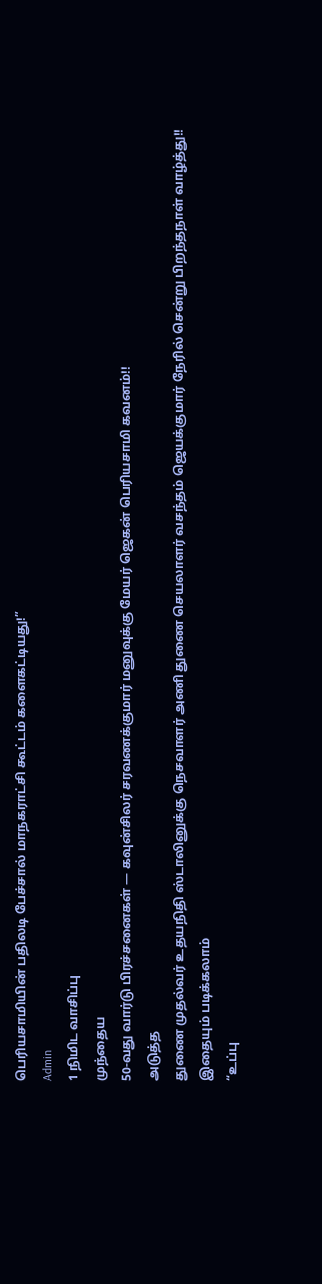பெரியசாமியின் பதிலடி பேச்சால் மாநகராட்சி கூட்டம் களைகட்டியது!”
Admin
1 நிமிட வாசிப்பு
முந்தைய
50-வது வார்டு பிரச்சனைகள் — கவுன்சிலர் சரவணக்குமார் மனுவுக்கு மேயர் ஜெகன் பெரியசாமி கவனம்!!
அடுத்த
துணை முதல்வர் உதயநிதி ஸ்டாலினுக்கு நெசவாளர் அணி துணை செயலாளர் வசந்தம் ஜெயக்குமார் நேரில் சென்று பிறந்தநாள் வாழ்த்து!!
இதையும் படிக்கலாம்
“உப்பு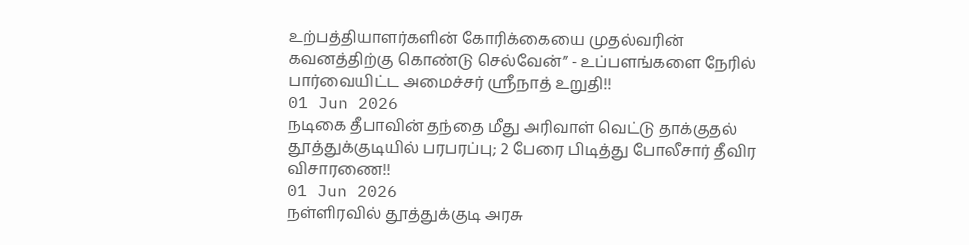உற்பத்தியாளர்களின் கோரிக்கையை முதல்வரின் கவனத்திற்கு கொண்டு செல்வேன்” - உப்பளங்களை நேரில் பார்வையிட்ட அமைச்சர் ஸ்ரீநாத் உறுதி!!
01 Jun 2026
நடிகை தீபாவின் தந்தை மீது அரிவாள் வெட்டு தாக்குதல் தூத்துக்குடியில் பரபரப்பு; 2 பேரை பிடித்து போலீசார் தீவிர விசாரணை!!
01 Jun 2026
நள்ளிரவில் தூத்துக்குடி அரசு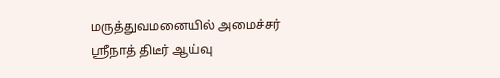மருத்துவமனையில் அமைச்சர் ஸ்ரீநாத் திடீர் ஆய்வு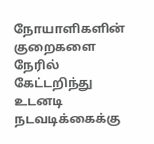நோயாளிகளின் குறைகளை நேரில் கேட்டறிந்து உடனடி நடவடிக்கைக்கு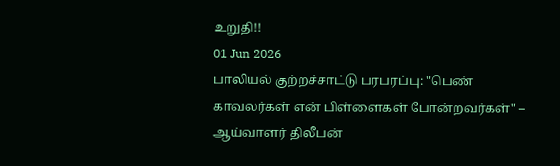உறுதி!!
01 Jun 2026
பாலியல் குற்றச்சாட்டு பரபரப்பு: "பெண் காவலர்கள் என் பிள்ளைகள் போன்றவர்கள்" – ஆய்வாளர் திலீபன்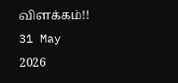விளக்கம்!!
31 May 2026